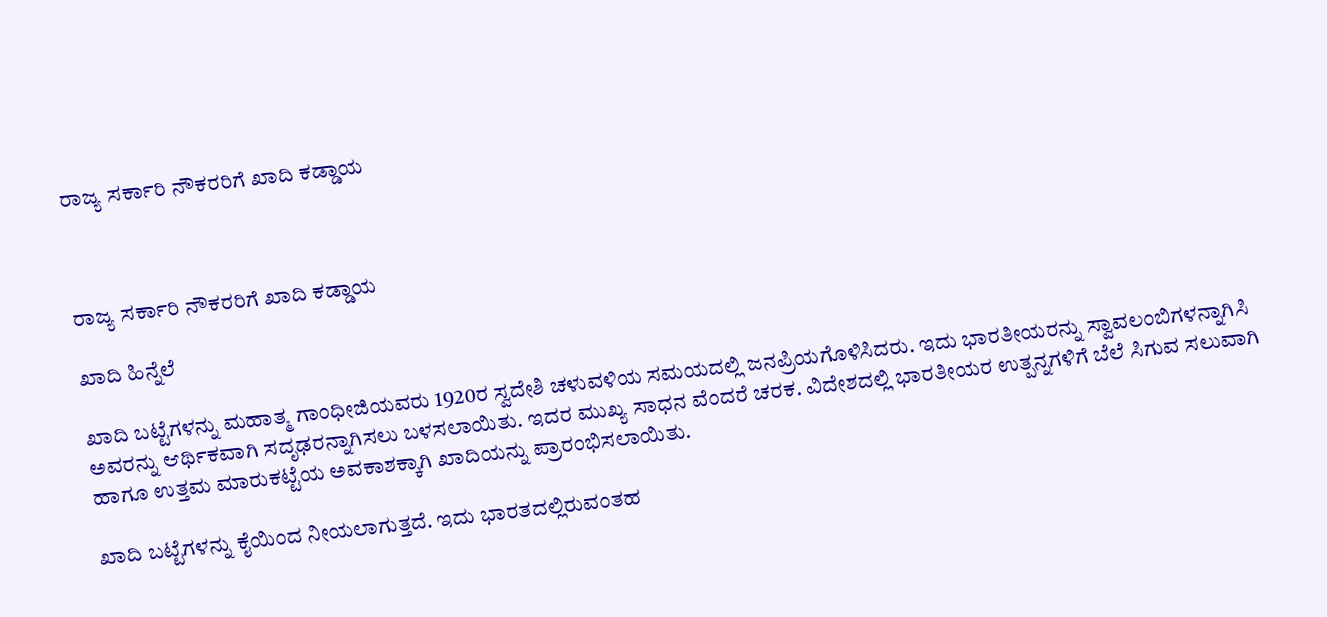ರಾಜ್ಯ ಸರ್ಕಾರಿ ನೌಕರರಿಗೆ ಖಾದಿ ಕಡ್ಡಾಯ



ರಾಜ್ಯ ಸರ್ಕಾರಿ ನೌಕರರಿಗೆ ಖಾದಿ ಕಡ್ಡಾಯ

ಖಾದಿ ಹಿನ್ನೆಲೆ

ಖಾದಿ ಬಟ್ಟೆಗಳನ್ನು ಮಹಾತ್ಮ ಗಾಂಧೀಜಿಯವರು 1920ರ ಸ್ವದೇಶಿ ಚಳುವಳಿಯ ಸಮಯದಲ್ಲಿ ಜನಪ್ರಿಯಗೊಳಿಸಿದರು. ಇದು ಭಾರತೀಯರನ್ನು ಸ್ವಾವಲಂಬಿಗಳನ್ನಾಗಿಸಿ ಅವರನ್ನು ಆರ್ಥಿಕವಾಗಿ ಸದೃಢರನ್ನಾಗಿಸಲು ಬಳಸಲಾಯಿತು. ಇದರ ಮುಖ್ಯ ಸಾಧನ ವೆಂದರೆ ಚರಕ. ವಿದೇಶದಲ್ಲಿ ಭಾರತೀಯರ ಉತ್ಪನ್ನಗಳಿಗೆ ಬೆಲೆ ಸಿಗುವ ಸಲುವಾಗಿ ಹಾಗೂ ಉತ್ತಮ ಮಾರುಕಟ್ಟೆಯ ಅವಕಾಶಕ್ಕಾಗಿ ಖಾದಿಯನ್ನು ಪ್ರಾರಂಭಿಸಲಾಯಿತು.

ಖಾದಿ ಬಟ್ಟೆಗಳನ್ನು ಕೈಯಿಂದ ನೀಯಲಾಗುತ್ತದೆ. ಇದು ಭಾರತದಲ್ಲಿರುವಂತಹ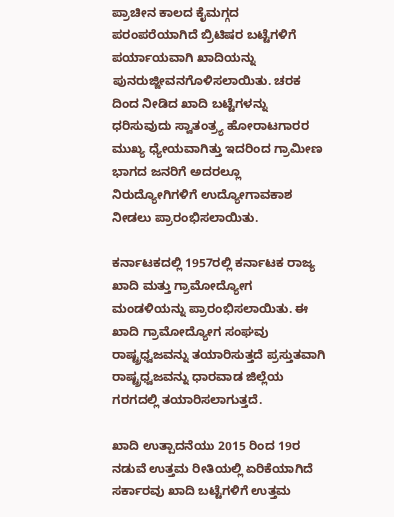ಪ್ರಾಚೀನ ಕಾಲದ ಕೈಮಗ್ಗದ ಪರಂಪರೆಯಾಗಿದೆ ಬ್ರಿಟಿಷರ ಬಟ್ಟೆಗಳಿಗೆ ಪರ್ಯಾಯವಾಗಿ ಖಾದಿಯನ್ನು ಪುನರುಜ್ಜೀವನಗೊಳಿಸಲಾಯಿತು. ಚರಕ ದಿಂದ ನೀಡಿದ ಖಾದಿ ಬಟ್ಟೆಗಳನ್ನು ಧರಿಸುವುದು ಸ್ವಾತಂತ್ರ್ಯ ಹೋರಾಟಗಾರರ ಮುಖ್ಯ ಧ್ಯೇಯವಾಗಿತ್ತು ಇದರಿಂದ ಗ್ರಾಮೀಣ ಭಾಗದ ಜನರಿಗೆ ಅದರಲ್ಲೂ ನಿರುದ್ಯೋಗಿಗಳಿಗೆ ಉದ್ಯೋಗಾವಕಾಶ ನೀಡಲು ಪ್ರಾರಂಭಿಸಲಾಯಿತು.

ಕರ್ನಾಟಕದಲ್ಲಿ 1957ರಲ್ಲಿ ಕರ್ನಾಟಕ ರಾಜ್ಯ ಖಾದಿ ಮತ್ತು ಗ್ರಾಮೋದ್ಯೋಗ ಮಂಡಳಿಯನ್ನು ಪ್ರಾರಂಭಿಸಲಾಯಿತು. ಈ ಖಾದಿ ಗ್ರಾಮೋದ್ಯೋಗ ಸಂಘವು ರಾಷ್ಟ್ರಧ್ವಜವನ್ನು ತಯಾರಿಸುತ್ತದೆ ಪ್ರಸ್ತುತವಾಗಿ ರಾಷ್ಟ್ರಧ್ವಜವನ್ನು ಧಾರವಾಡ ಜಿಲ್ಲೆಯ ಗರಗದಲ್ಲಿ ತಯಾರಿಸಲಾಗುತ್ತದೆ.

ಖಾದಿ ಉತ್ಪಾದನೆಯು 2015 ರಿಂದ 19ರ ನಡುವೆ ಉತ್ತಮ ರೀತಿಯಲ್ಲಿ ಏರಿಕೆಯಾಗಿದೆ ಸರ್ಕಾರವು ಖಾದಿ ಬಟ್ಟೆಗಳಿಗೆ ಉತ್ತಮ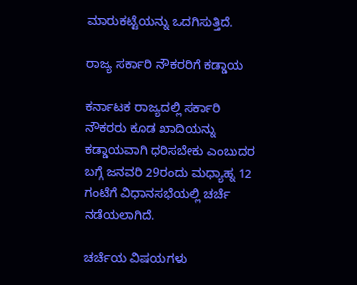ಮಾರುಕಟ್ಟೆಯನ್ನು ಒದಗಿಸುತ್ತಿದೆ.

ರಾಜ್ಯ ಸರ್ಕಾರಿ ನೌಕರರಿಗೆ ಕಡ್ಡಾಯ

ಕರ್ನಾಟಕ ರಾಜ್ಯದಲ್ಲಿ ಸರ್ಕಾರಿ ನೌಕರರು ಕೂಡ ಖಾದಿಯನ್ನು ಕಡ್ಡಾಯವಾಗಿ ಧರಿಸಬೇಕು ಎಂಬುದರ ಬಗ್ಗೆ ಜನವರಿ 29ರಂದು ಮಧ್ಯಾಹ್ನ 12 ಗಂಟೆಗೆ ವಿಧಾನಸಭೆಯಲ್ಲಿ ಚರ್ಚೆ ನಡೆಯಲಾಗಿದೆ.

ಚರ್ಚೆಯ ವಿಷಯಗಳು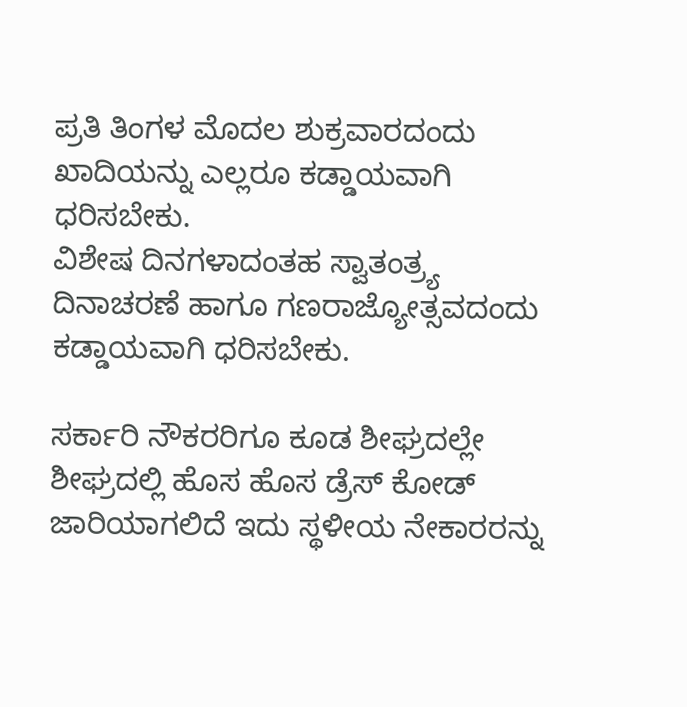ಪ್ರತಿ ತಿಂಗಳ ಮೊದಲ ಶುಕ್ರವಾರದಂದು ಖಾದಿಯನ್ನು ಎಲ್ಲರೂ ಕಡ್ಡಾಯವಾಗಿ ಧರಿಸಬೇಕು.
ವಿಶೇಷ ದಿನಗಳಾದಂತಹ ಸ್ವಾತಂತ್ರ್ಯ ದಿನಾಚರಣೆ ಹಾಗೂ ಗಣರಾಜ್ಯೋತ್ಸವದಂದು ಕಡ್ಡಾಯವಾಗಿ ಧರಿಸಬೇಕು.

ಸರ್ಕಾರಿ ನೌಕರರಿಗೂ ಕೂಡ ಶೀಘ್ರದಲ್ಲೇ ಶೀಘ್ರದಲ್ಲಿ ಹೊಸ ಹೊಸ ಡ್ರೆಸ್ ಕೋಡ್ ಜಾರಿಯಾಗಲಿದೆ ಇದು ಸ್ಥಳೀಯ ನೇಕಾರರನ್ನು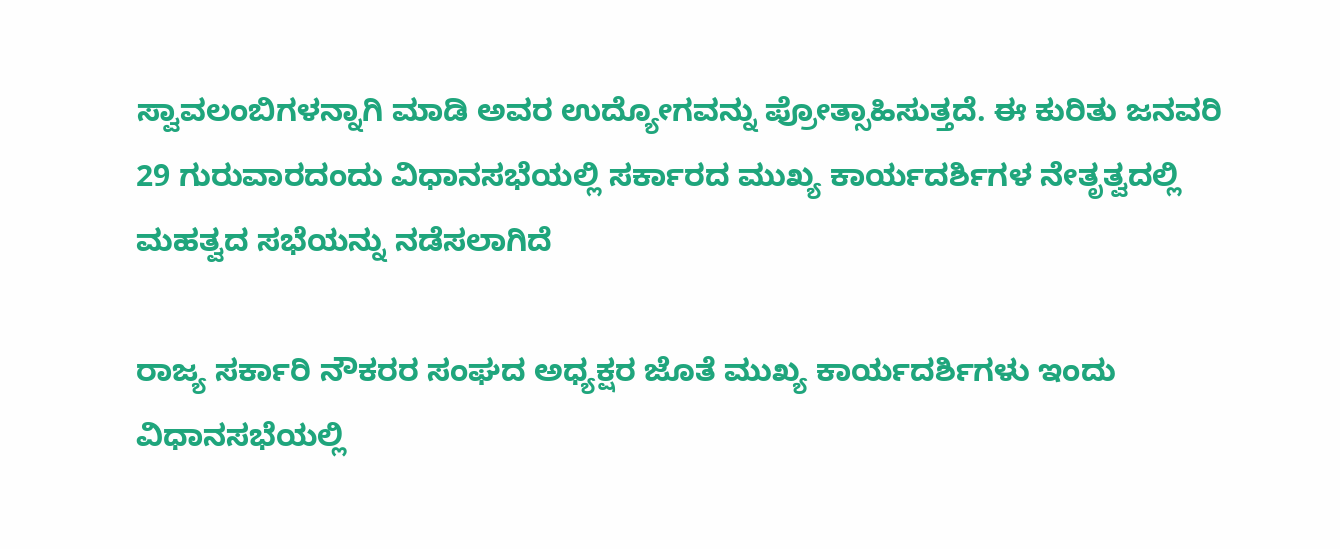ಸ್ವಾವಲಂಬಿಗಳನ್ನಾಗಿ ಮಾಡಿ ಅವರ ಉದ್ಯೋಗವನ್ನು ಪ್ರೋತ್ಸಾಹಿಸುತ್ತದೆ. ಈ ಕುರಿತು ಜನವರಿ 29 ಗುರುವಾರದಂದು ವಿಧಾನಸಭೆಯಲ್ಲಿ ಸರ್ಕಾರದ ಮುಖ್ಯ ಕಾರ್ಯದರ್ಶಿಗಳ ನೇತೃತ್ವದಲ್ಲಿ ಮಹತ್ವದ ಸಭೆಯನ್ನು ನಡೆಸಲಾಗಿದೆ

ರಾಜ್ಯ ಸರ್ಕಾರಿ ನೌಕರರ ಸಂಘದ ಅಧ್ಯಕ್ಷರ ಜೊತೆ ಮುಖ್ಯ ಕಾರ್ಯದರ್ಶಿಗಳು ಇಂದು ವಿಧಾನಸಭೆಯಲ್ಲಿ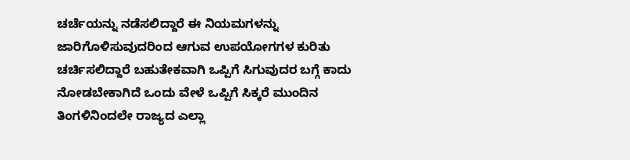ಚರ್ಚೆಯನ್ನು ನಡೆಸಲಿದ್ದಾರೆ ಈ ನಿಯಮಗಳನ್ನು ಜಾರಿಗೊಳಿಸುವುದರಿಂದ ಆಗುವ ಉಪಯೋಗಗಳ ಕುರಿತು ಚರ್ಚಿಸಲಿದ್ದಾರೆ ಬಹುತೇಕವಾಗಿ ಒಪ್ಪಿಗೆ ಸಿಗುವುದರ ಬಗ್ಗೆ ಕಾದು ನೋಡಬೇಕಾಗಿದೆ ಒಂದು ವೇಳೆ ಒಪ್ಪಿಗೆ ಸಿಕ್ಕರೆ ಮುಂದಿನ ತಿಂಗಳಿನಿಂದಲೇ ರಾಜ್ಯದ ಎಲ್ಲಾ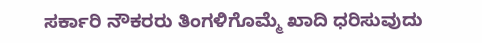ಸರ್ಕಾರಿ ನೌಕರರು ತಿಂಗಳಿಗೊಮ್ಮೆ ಖಾದಿ ಧರಿಸುವುದು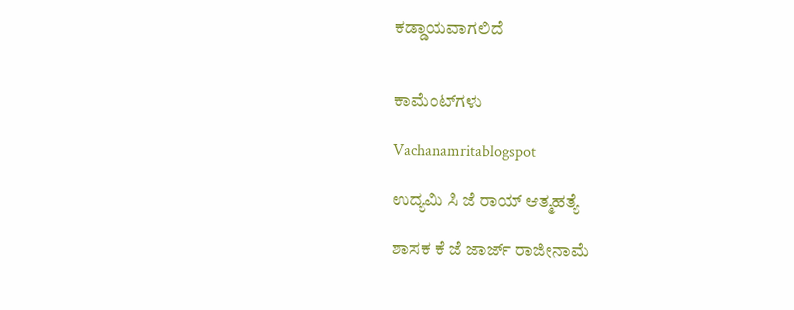ಕಡ್ಡಾಯವಾಗಲಿದೆ


ಕಾಮೆಂಟ್‌ಗಳು

Vachanamritablogspot

ಉದ್ಯಮಿ ಸಿ ಜೆ ರಾಯ್ ಆತ್ಮಹತ್ಯೆ

ಶಾಸಕ ಕೆ ಜೆ ಜಾರ್ಜ್ ರಾಜೀನಾಮೆ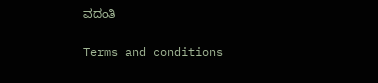ವದಂತಿ

Terms and conditions